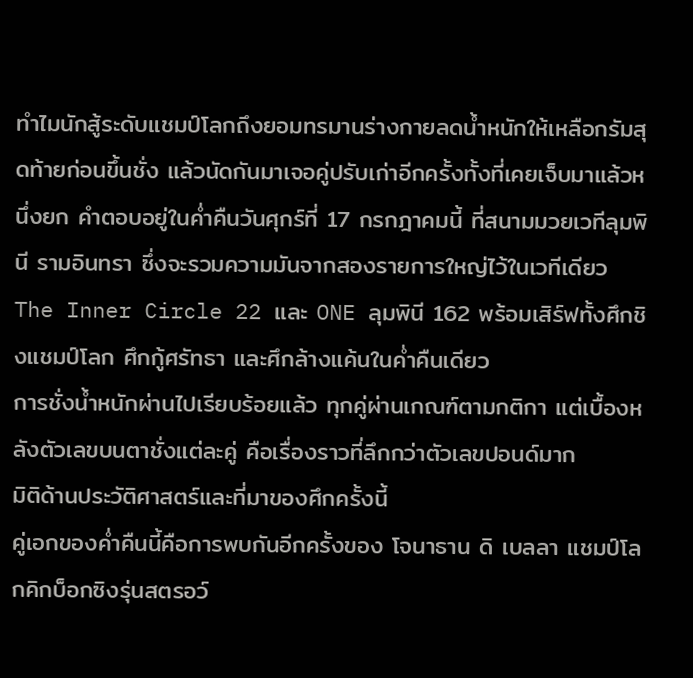ทำไมนักสู้ระดับแชมป์โลกถึงยอมทรมานร่างกายลดน้ำหนักให้เหลือกรัมสุดท้ายก่อนขึ้นชั่ง แล้วนัดกันมาเจอคู่ปรับเก่าอีกครั้งทั้งที่เคยเจ็บมาแล้วหนึ่งยก คำตอบอยู่ในค่ำคืนวันศุกร์ที่ 17 กรกฎาคมนี้ ที่สนามมวยเวทีลุมพินี รามอินทรา ซึ่งจะรวมความมันจากสองรายการใหญ่ไว้ในเวทีเดียว The Inner Circle 22 และ ONE ลุมพินี 162 พร้อมเสิร์ฟทั้งศึกชิงแชมป์โลก ศึกกู้ศรัทธา และศึกล้างแค้นในค่ำคืนเดียว
การชั่งน้ำหนักผ่านไปเรียบร้อยแล้ว ทุกคู่ผ่านเกณฑ์ตามกติกา แต่เบื้องหลังตัวเลขบนตาชั่งแต่ละคู่ คือเรื่องราวที่ลึกกว่าตัวเลขปอนด์มาก
มิติด้านประวัติศาสตร์และที่มาของศึกครั้งนี้
คู่เอกของค่ำคืนนี้คือการพบกันอีกครั้งของ โจนาธาน ดิ เบลลา แชมป์โลกคิกบ็อกซิงรุ่นสตรอว์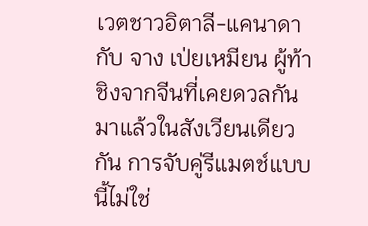เวตชาวอิตาลี-แคนาดา กับ จาง เป่ยเหมียน ผู้ท้าชิงจากจีนที่เคยดวลกันมาแล้วในสังเวียนเดียวกัน การจับคู่รีแมตช์แบบนี้ไม่ใช่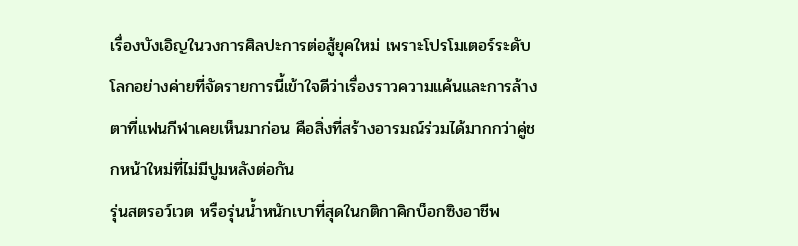เรื่องบังเอิญในวงการศิลปะการต่อสู้ยุคใหม่ เพราะโปรโมเตอร์ระดับโลกอย่างค่ายที่จัดรายการนี้เข้าใจดีว่าเรื่องราวความแค้นและการล้างตาที่แฟนกีฬาเคยเห็นมาก่อน คือสิ่งที่สร้างอารมณ์ร่วมได้มากกว่าคู่ชกหน้าใหม่ที่ไม่มีปูมหลังต่อกัน
รุ่นสตรอว์เวต หรือรุ่นน้ำหนักเบาที่สุดในกติกาคิกบ็อกซิงอาชีพ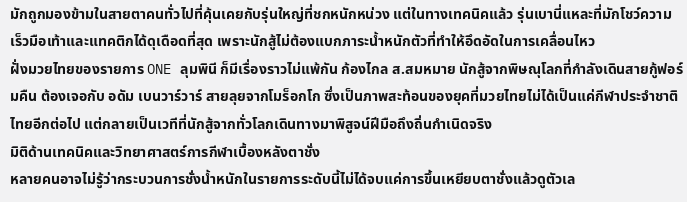มักถูกมองข้ามในสายตาคนทั่วไปที่คุ้นเคยกับรุ่นใหญ่ที่ชกหนักหน่วง แต่ในทางเทคนิคแล้ว รุ่นเบานี่แหละที่มักโชว์ความเร็วมือเท้าและแทคติกได้ดุเดือดที่สุด เพราะนักสู้ไม่ต้องแบกภาระน้ำหนักตัวที่ทำให้อึดอัดในการเคลื่อนไหว
ฝั่งมวยไทยของรายการ ONE ลุมพินี ก็มีเรื่องราวไม่แพ้กัน ก้องไกล ส.สมหมาย นักสู้จากพิษณุโลกที่กำลังเดินสายกู้ฟอร์มคืน ต้องเจอกับ อดัม เบนวาร์วาร์ สายลุยจากโมร็อกโก ซึ่งเป็นภาพสะท้อนของยุคที่มวยไทยไม่ได้เป็นแค่กีฬาประจำชาติไทยอีกต่อไป แต่กลายเป็นเวทีที่นักสู้จากทั่วโลกเดินทางมาพิสูจน์ฝีมือถึงถิ่นกำเนิดจริง
มิติด้านเทคนิคและวิทยาศาสตร์การกีฬาเบื้องหลังตาชั่ง
หลายคนอาจไม่รู้ว่ากระบวนการชั่งน้ำหนักในรายการระดับนี้ไม่ได้จบแค่การขึ้นเหยียบตาชั่งแล้วดูตัวเล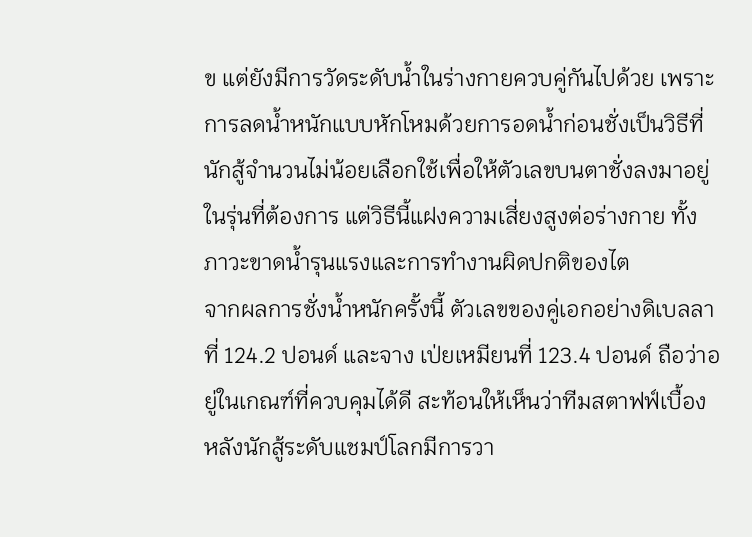ข แต่ยังมีการวัดระดับน้ำในร่างกายควบคู่กันไปด้วย เพราะการลดน้ำหนักแบบหักโหมด้วยการอดน้ำก่อนชั่งเป็นวิธีที่นักสู้จำนวนไม่น้อยเลือกใช้เพื่อให้ตัวเลขบนตาชั่งลงมาอยู่ในรุ่นที่ต้องการ แต่วิธีนี้แฝงความเสี่ยงสูงต่อร่างกาย ทั้งภาวะขาดน้ำรุนแรงและการทำงานผิดปกติของไต
จากผลการชั่งน้ำหนักครั้งนี้ ตัวเลขของคู่เอกอย่างดิเบลลาที่ 124.2 ปอนด์ และจาง เป่ยเหมียนที่ 123.4 ปอนด์ ถือว่าอยู่ในเกณฑ์ที่ควบคุมได้ดี สะท้อนให้เห็นว่าทีมสตาฟฟ์เบื้องหลังนักสู้ระดับแชมป์โลกมีการวา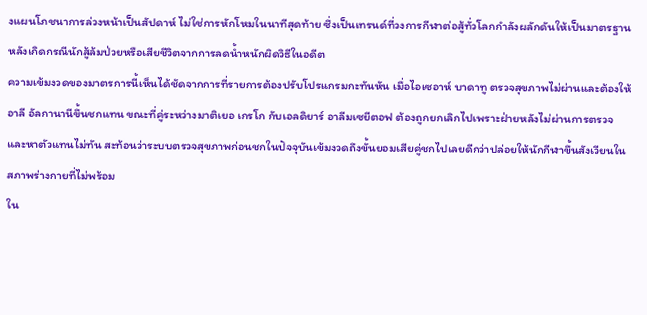งแผนโภชนาการล่วงหน้าเป็นสัปดาห์ ไม่ใช่การหักโหมในนาทีสุดท้าย ซึ่งเป็นเทรนด์ที่วงการกีฬาต่อสู้ทั่วโลกกำลังผลักดันให้เป็นมาตรฐาน หลังเกิดกรณีนักสู้ล้มป่วยหรือเสียชีวิตจากการลดน้ำหนักผิดวิธีในอดีต
ความเข้มงวดของมาตรการนี้เห็นได้ชัดจากการที่รายการต้องปรับโปรแกรมกะทันหัน เมื่อไอเซอาห์ บาดาทู ตรวจสุขภาพไม่ผ่านและต้องให้อาลี อัลกานานีขึ้นชกแทน ขณะที่คู่ระหว่างมาติเยอ เกรโก กับเอลดิยาร์ อาลีมเซยีตอฟ ต้องถูกยกเลิกไปเพราะฝ่ายหลังไม่ผ่านการตรวจและหาตัวแทนไม่ทัน สะท้อนว่าระบบตรวจสุขภาพก่อนชกในปัจจุบันเข้มงวดถึงขั้นยอมเสียคู่ชกไปเลยดีกว่าปล่อยให้นักกีฬาขึ้นสังเวียนในสภาพร่างกายที่ไม่พร้อม
ใน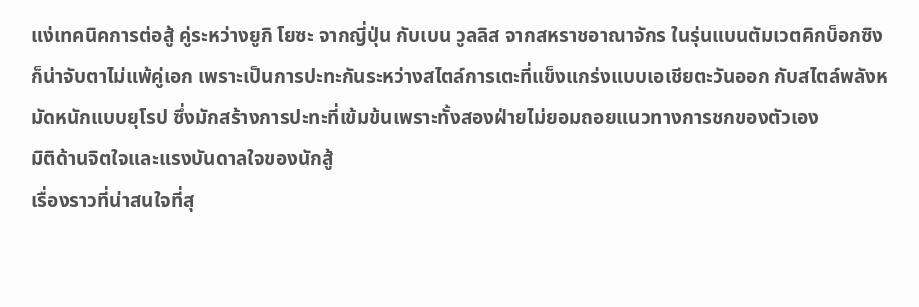แง่เทคนิคการต่อสู้ คู่ระหว่างยูกิ โยซะ จากญี่ปุ่น กับเบน วูลลิส จากสหราชอาณาจักร ในรุ่นแบนตัมเวตคิกบ็อกซิง ก็น่าจับตาไม่แพ้คู่เอก เพราะเป็นการปะทะกันระหว่างสไตล์การเตะที่แข็งแกร่งแบบเอเชียตะวันออก กับสไตล์พลังหมัดหนักแบบยุโรป ซึ่งมักสร้างการปะทะที่เข้มข้นเพราะทั้งสองฝ่ายไม่ยอมถอยแนวทางการชกของตัวเอง
มิติด้านจิตใจและแรงบันดาลใจของนักสู้
เรื่องราวที่น่าสนใจที่สุ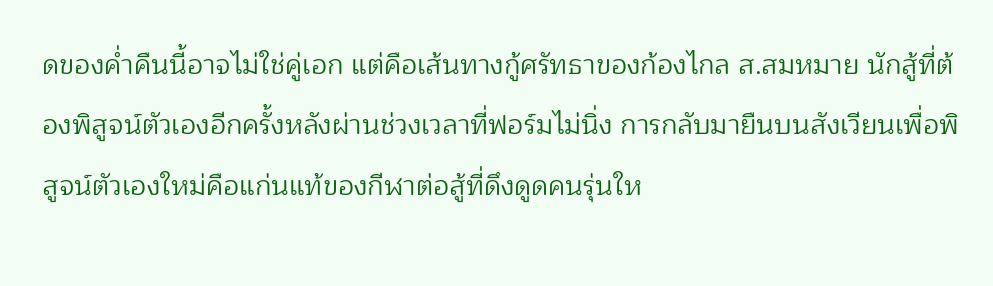ดของค่ำคืนนี้อาจไม่ใช่คู่เอก แต่คือเส้นทางกู้ศรัทธาของก้องไกล ส.สมหมาย นักสู้ที่ต้องพิสูจน์ตัวเองอีกครั้งหลังผ่านช่วงเวลาที่ฟอร์มไม่นิ่ง การกลับมายืนบนสังเวียนเพื่อพิสูจน์ตัวเองใหม่คือแก่นแท้ของกีฬาต่อสู้ที่ดึงดูดคนรุ่นให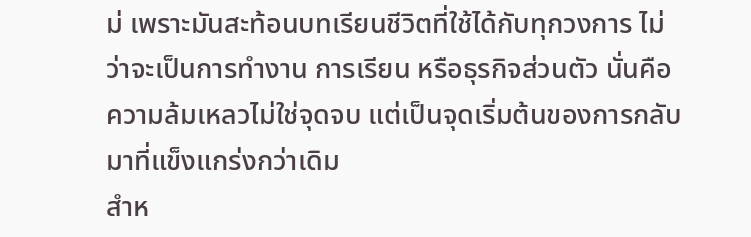ม่ เพราะมันสะท้อนบทเรียนชีวิตที่ใช้ได้กับทุกวงการ ไม่ว่าจะเป็นการทำงาน การเรียน หรือธุรกิจส่วนตัว นั่นคือความล้มเหลวไม่ใช่จุดจบ แต่เป็นจุดเริ่มต้นของการกลับมาที่แข็งแกร่งกว่าเดิม
สำห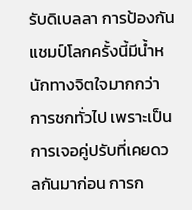รับดิเบลลา การป้องกันแชมป์โลกครั้งนี้มีน้ำหนักทางจิตใจมากกว่าการชกทั่วไป เพราะเป็นการเจอคู่ปรับที่เคยดวลกันมาก่อน การก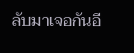ลับมาเจอกันอี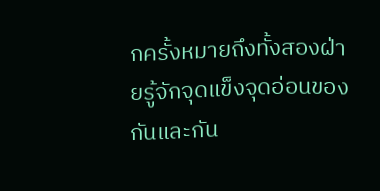กครั้งหมายถึงทั้งสองฝ่ายรู้จักจุดแข็งจุดอ่อนของกันและกัน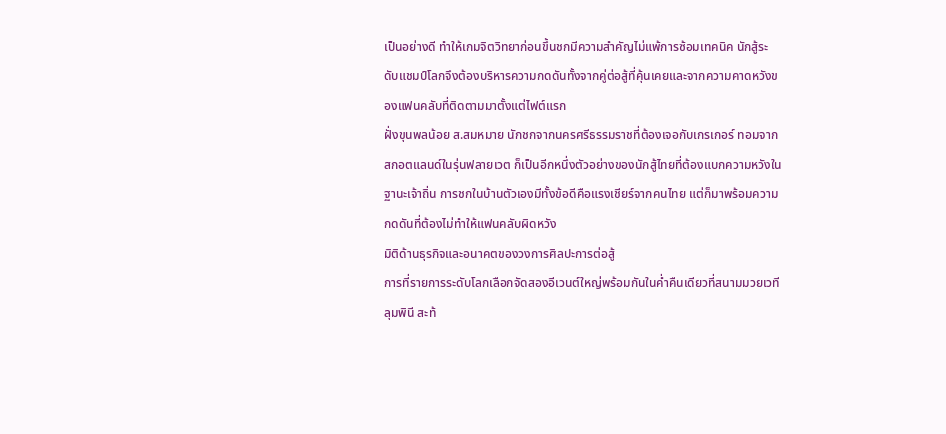เป็นอย่างดี ทำให้เกมจิตวิทยาก่อนขึ้นชกมีความสำคัญไม่แพ้การซ้อมเทคนิค นักสู้ระดับแชมป์โลกจึงต้องบริหารความกดดันทั้งจากคู่ต่อสู้ที่คุ้นเคยและจากความคาดหวังของแฟนคลับที่ติดตามมาตั้งแต่ไฟต์แรก
ฝั่งขุนพลน้อย ส.สมหมาย นักชกจากนครศรีธรรมราชที่ต้องเจอกับเกรเกอร์ ทอมจากสกอตแลนด์ในรุ่นฟลายเวต ก็เป็นอีกหนึ่งตัวอย่างของนักสู้ไทยที่ต้องแบกความหวังในฐานะเจ้าถิ่น การชกในบ้านตัวเองมีทั้งข้อดีคือแรงเชียร์จากคนไทย แต่ก็มาพร้อมความกดดันที่ต้องไม่ทำให้แฟนคลับผิดหวัง
มิติด้านธุรกิจและอนาคตของวงการศิลปะการต่อสู้
การที่รายการระดับโลกเลือกจัดสองอีเวนต์ใหญ่พร้อมกันในค่ำคืนเดียวที่สนามมวยเวทีลุมพินี สะท้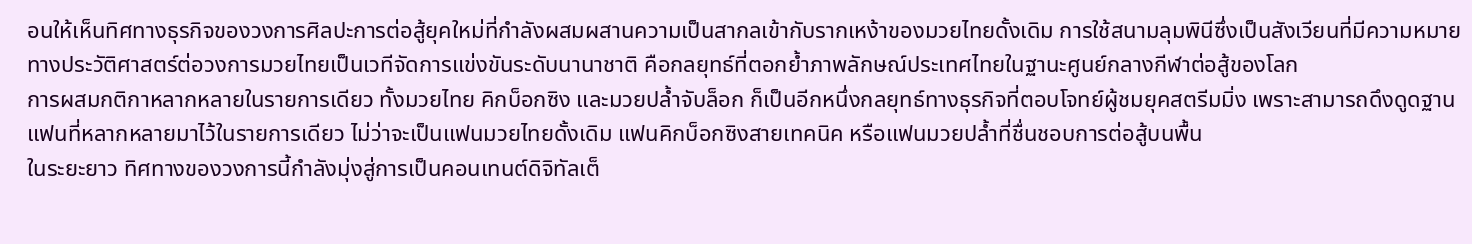อนให้เห็นทิศทางธุรกิจของวงการศิลปะการต่อสู้ยุคใหม่ที่กำลังผสมผสานความเป็นสากลเข้ากับรากเหง้าของมวยไทยดั้งเดิม การใช้สนามลุมพินีซึ่งเป็นสังเวียนที่มีความหมายทางประวัติศาสตร์ต่อวงการมวยไทยเป็นเวทีจัดการแข่งขันระดับนานาชาติ คือกลยุทธ์ที่ตอกย้ำภาพลักษณ์ประเทศไทยในฐานะศูนย์กลางกีฬาต่อสู้ของโลก
การผสมกติกาหลากหลายในรายการเดียว ทั้งมวยไทย คิกบ็อกซิง และมวยปล้ำจับล็อก ก็เป็นอีกหนึ่งกลยุทธ์ทางธุรกิจที่ตอบโจทย์ผู้ชมยุคสตรีมมิ่ง เพราะสามารถดึงดูดฐานแฟนที่หลากหลายมาไว้ในรายการเดียว ไม่ว่าจะเป็นแฟนมวยไทยดั้งเดิม แฟนคิกบ็อกซิงสายเทคนิค หรือแฟนมวยปล้ำที่ชื่นชอบการต่อสู้บนพื้น
ในระยะยาว ทิศทางของวงการนี้กำลังมุ่งสู่การเป็นคอนเทนต์ดิจิทัลเต็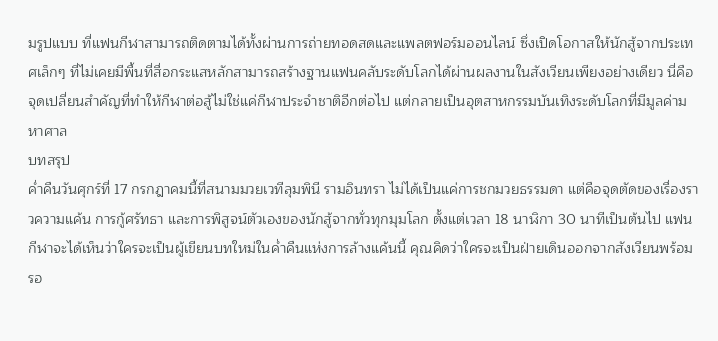มรูปแบบ ที่แฟนกีฬาสามารถติดตามได้ทั้งผ่านการถ่ายทอดสดและแพลตฟอร์มออนไลน์ ซึ่งเปิดโอกาสให้นักสู้จากประเทศเล็กๆ ที่ไม่เคยมีพื้นที่สื่อกระแสหลักสามารถสร้างฐานแฟนคลับระดับโลกได้ผ่านผลงานในสังเวียนเพียงอย่างเดียว นี่คือจุดเปลี่ยนสำคัญที่ทำให้กีฬาต่อสู้ไม่ใช่แค่กีฬาประจำชาติอีกต่อไป แต่กลายเป็นอุตสาหกรรมบันเทิงระดับโลกที่มีมูลค่ามหาศาล
บทสรุป
ค่ำคืนวันศุกร์ที่ 17 กรกฎาคมนี้ที่สนามมวยเวทีลุมพินี รามอินทรา ไม่ได้เป็นแค่การชกมวยธรรมดา แต่คือจุดตัดของเรื่องราวความแค้น การกู้ศรัทธา และการพิสูจน์ตัวเองของนักสู้จากทั่วทุกมุมโลก ตั้งแต่เวลา 18 นาฬิกา 30 นาทีเป็นต้นไป แฟนกีฬาจะได้เห็นว่าใครจะเป็นผู้เขียนบทใหม่ในค่ำคืนแห่งการล้างแค้นนี้ คุณคิดว่าใครจะเป็นฝ่ายเดินออกจากสังเวียนพร้อมรอ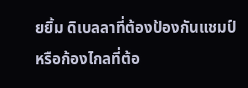ยยิ้ม ดิเบลลาที่ต้องป้องกันแชมป์ หรือก้องไกลที่ต้อ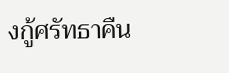งกู้ศรัทธาคืน